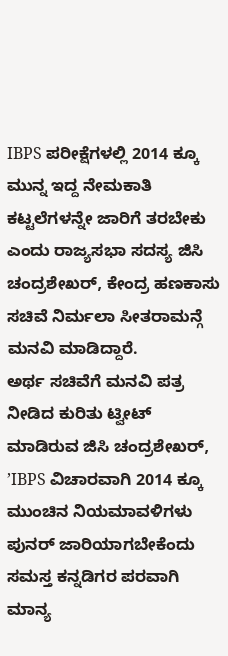IBPS ಪರೀಕ್ಷೆಗಳಲ್ಲಿ 2014 ಕ್ಕೂ ಮುನ್ನ ಇದ್ದ ನೇಮಕಾತಿ ಕಟ್ಟಲೆಗಳನ್ನೇ ಜಾರಿಗೆ ತರಬೇಕು ಎಂದು ರಾಜ್ಯಸಭಾ ಸದಸ್ಯ ಜಿಸಿ ಚಂದ್ರಶೇಖರ್, ಕೇಂದ್ರ ಹಣಕಾಸು ಸಚಿವೆ ನಿರ್ಮಲಾ ಸೀತರಾಮನ್ಗೆ ಮನವಿ ಮಾಡಿದ್ದಾರೆ.
ಅರ್ಥ ಸಚಿವೆಗೆ ಮನವಿ ಪತ್ರ ನೀಡಿದ ಕುರಿತು ಟ್ವೀಟ್ ಮಾಡಿರುವ ಜಿಸಿ ಚಂದ್ರಶೇಖರ್, ʼIBPS ವಿಚಾರವಾಗಿ 2014 ಕ್ಕೂ ಮುಂಚಿನ ನಿಯಮಾವಳಿಗಳು ಪುನರ್ ಜಾರಿಯಾಗಬೇಕೆಂದು ಸಮಸ್ತ ಕನ್ನಡಿಗರ ಪರವಾಗಿ ಮಾನ್ಯ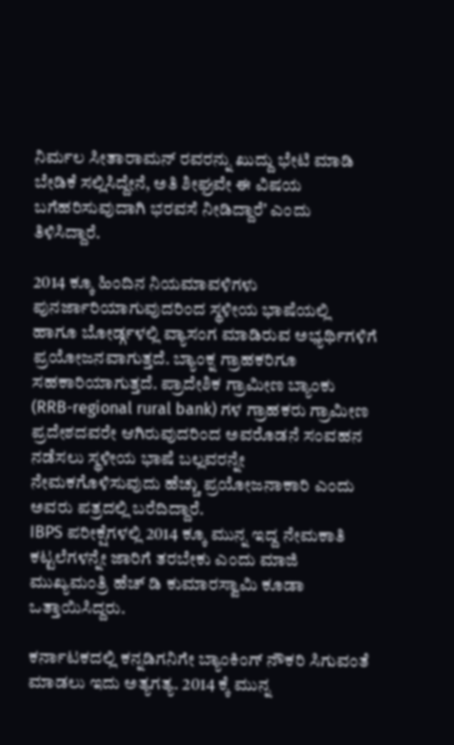ನಿರ್ಮಲ ಸೀತಾರಾಮನ್ ರವರನ್ನು ಖುದ್ದು ಭೇಟಿ ಮಾಡಿ ಬೇಡಿಕೆ ಸಲ್ಲಿಸಿದ್ದೇನೆ, ಅತಿ ಶೀಘ್ರವೇ ಈ ವಿಷಯ ಬಗೆಹರಿಸುವುದಾಗಿ ಭರವಸೆ ನೀಡಿದ್ದಾರೆʼ ಎಂದು ತಿಳಿಸಿದ್ದಾರೆ.

2014 ಕ್ಕೂ ಹಿಂದಿನ ನಿಯಮಾವಳಿಗಳು ಪುನರ್ಜಾರಿಯಾಗುವುದರಿಂದ ಸ್ಥಳೀಯ ಭಾಷೆಯಲ್ಲಿ ಹಾಗೂ ಬೋರ್ಡ್ಗಳಲ್ಲಿ ವ್ಯಾಸಂಗ ಮಾಡಿರುವ ಅಭ್ಯರ್ಥಿಗಳಿಗೆ ಪ್ರಯೋಜನವಾಗುತ್ತದೆ. ಬ್ಯಾಂಕ್ನ ಗ್ರಾಹಕರಿಗೂ ಸಹಕಾರಿಯಾಗುತ್ತದೆ. ಪ್ರಾದೇಶಿಕ ಗ್ರಾಮೀಣ ಬ್ಯಾಂಕು (RRB-regional rural bank) ಗಳ ಗ್ರಾಹಕರು ಗ್ರಾಮೀಣ ಪ್ರದೇಶದವರೇ ಆಗಿರುವುದರಿಂದ ಅವರೊಡನೆ ಸಂವಹನ ನಡೆಸಲು ಸ್ಥಳೀಯ ಭಾಷೆ ಬಲ್ಲವರನ್ನೇ ನೇಮಕಗೊಳಿಸುವುದು ಹೆಚ್ಚು ಪ್ರಯೋಜನಾಕಾರಿ ಎಂದು ಅವರು ಪತ್ರದಲ್ಲಿ ಬರೆದಿದ್ದಾರೆ.
IBPS ಪರೀಕ್ಷೆಗಳಲ್ಲಿ 2014 ಕ್ಕೂ ಮುನ್ನ ಇದ್ದ ನೇಮಕಾತಿ ಕಟ್ಟಲೆಗಳನ್ನೇ ಜಾರಿಗೆ ತರಬೇಕು ಎಂದು ಮಾಜಿ ಮುಖ್ಯಮಂತ್ರಿ ಹೆಚ್ ಡಿ ಕುಮಾರಸ್ವಾಮಿ ಕೂಡಾ ಒತ್ತಾಯಿಸಿದ್ದರು.

ಕರ್ನಾಟಕದಲ್ಲಿ ಕನ್ನಡಿಗನಿಗೇ ಬ್ಯಾಂಕಿಂಗ್ ನೌಕರಿ ಸಿಗುವಂತೆ ಮಾಡಲು ಇದು ಅತ್ಯಗತ್ಯ. 2014 ಕ್ಕೆ ಮುನ್ನ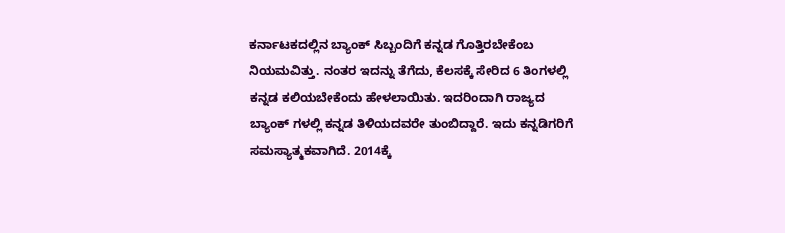ಕರ್ನಾಟಕದಲ್ಲಿನ ಬ್ಯಾಂಕ್ ಸಿಬ್ಬಂದಿಗೆ ಕನ್ನಡ ಗೊತ್ತಿರಬೇಕೆಂಬ ನಿಯಮವಿತ್ತು. ನಂತರ ಇದನ್ನು ತೆಗೆದು, ಕೆಲಸಕ್ಕೆ ಸೇರಿದ 6 ತಿಂಗಳಲ್ಲಿ ಕನ್ನಡ ಕಲಿಯಬೇಕೆಂದು ಹೇಳಲಾಯಿತು. ಇದರಿಂದಾಗಿ ರಾಜ್ಯದ ಬ್ಯಾಂಕ್ ಗಳಲ್ಲಿ ಕನ್ನಡ ತಿಳಿಯದವರೇ ತುಂಬಿದ್ದಾರೆ. ಇದು ಕನ್ನಡಿಗರಿಗೆ ಸಮಸ್ಯಾತ್ಮಕವಾಗಿದೆ. 2014ಕ್ಕೆ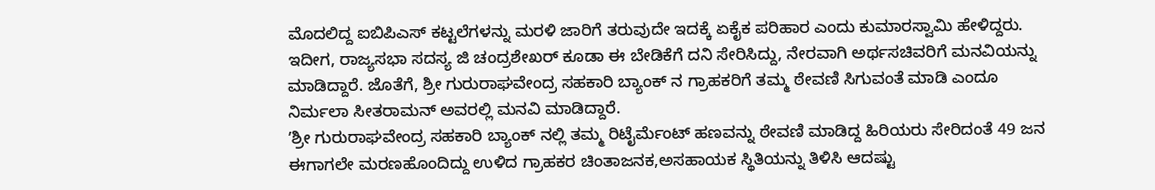ಮೊದಲಿದ್ದ ಐಬಿಪಿಎಸ್ ಕಟ್ಟಲೆಗಳನ್ನು ಮರಳಿ ಜಾರಿಗೆ ತರುವುದೇ ಇದಕ್ಕೆ ಏಕೈಕ ಪರಿಹಾರ ಎಂದು ಕುಮಾರಸ್ವಾಮಿ ಹೇಳಿದ್ದರು.
ಇದೀಗ, ರಾಜ್ಯಸಭಾ ಸದಸ್ಯ ಜಿ ಚಂದ್ರಶೇಖರ್ ಕೂಡಾ ಈ ಬೇಡಿಕೆಗೆ ದನಿ ಸೇರಿಸಿದ್ದು, ನೇರವಾಗಿ ಅರ್ಥಸಚಿವರಿಗೆ ಮನವಿಯನ್ನು ಮಾಡಿದ್ದಾರೆ. ಜೊತೆಗೆ, ಶ್ರೀ ಗುರುರಾಘವೇಂದ್ರ ಸಹಕಾರಿ ಬ್ಯಾಂಕ್ ನ ಗ್ರಾಹಕರಿಗೆ ತಮ್ಮ ಠೇವಣಿ ಸಿಗುವಂತೆ ಮಾಡಿ ಎಂದೂ ನಿರ್ಮಲಾ ಸೀತರಾಮನ್ ಅವರಲ್ಲಿ ಮನವಿ ಮಾಡಿದ್ದಾರೆ.
ʼಶ್ರೀ ಗುರುರಾಘವೇಂದ್ರ ಸಹಕಾರಿ ಬ್ಯಾಂಕ್ ನಲ್ಲಿ ತಮ್ಮ ರಿಟೈರ್ಮೆಂಟ್ ಹಣವನ್ನು ಠೇವಣಿ ಮಾಡಿದ್ದ ಹಿರಿಯರು ಸೇರಿದಂತೆ 49 ಜನ ಈಗಾಗಲೇ ಮರಣಹೊಂದಿದ್ದು ಉಳಿದ ಗ್ರಾಹಕರ ಚಿಂತಾಜನಕ,ಅಸಹಾಯಕ ಸ್ಥಿತಿಯನ್ನು ತಿಳಿಸಿ ಆದಷ್ಟು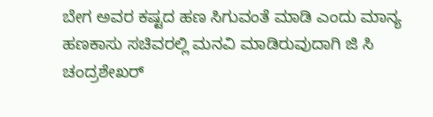ಬೇಗ ಅವರ ಕಷ್ಟದ ಹಣ ಸಿಗುವಂತೆ ಮಾಡಿ ಎಂದು ಮಾನ್ಯ ಹಣಕಾಸು ಸಚಿವರಲ್ಲಿ ಮನವಿ ಮಾಡಿರುವುದಾಗಿ ಜಿ ಸಿ ಚಂದ್ರಶೇಖರ್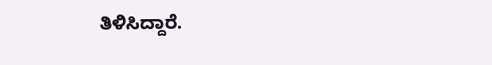ತಿಳಿಸಿದ್ದಾರೆ.